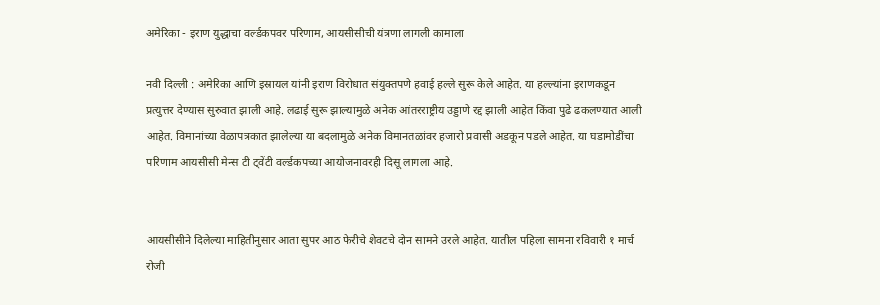अमेरिका - इराण युद्धाचा वर्ल्डकपवर परिणाम, आयसीसीची यंत्रणा लागली कामाला

नवी दिल्ली : अमेरिका आणि इस्रायल यांनी इराण विरोधात संयुक्तपणे हवाई हल्ले सुरू केले आहेत. या हल्ल्यांना इराणकडून प्रत्युत्तर देण्यास सुरुवात झाली आहे. लढाई सुरू झाल्यामुळे अनेक आंतरराष्ट्रीय उड्डाणे रद्द झाली आहेत किंवा पुढे ढकलण्यात आली आहेत. विमानांच्या वेळापत्रकात झालेल्या या बदलामुळे अनेक विमानतळांवर हजारो प्रवासी अडकून पडले आहेत. या घडामोडींचा परिणाम आयसीसी मेन्स टी ट्वेंटी वर्ल्डकपच्या आयोजनावरही दिसू लागला आहे.


आयसीसीने दिलेल्या माहितीनुसार आता सुपर आठ फेरीचे शेवटचे दोन सामने उरले आहेत. यातील पहिला सामना रविवारी १ मार्च रोजी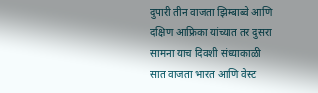दुपारी तीन वाजता झिम्बाब्वे आणि दक्षिण आफ्रिका यांच्यात तर दुसरा सामना याच दिवशी संध्याकाळी सात वाजता भारत आणि वेस्ट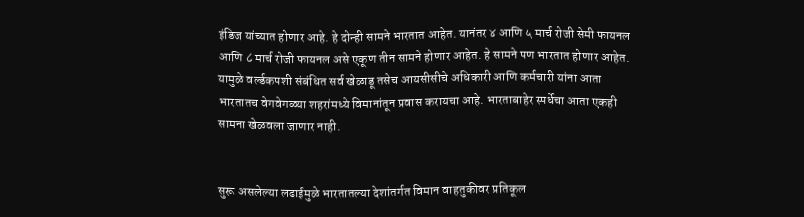इंडिज यांच्यात होणार आहे. हे दोन्ही सामने भारतात आहेत. यानंतर ४ आणि ५ मार्च रोजी सेमी फायनल आणि ८ मार्च रोजी फायनल असे एकूण तीन सामने होणार आहेत. हे सामने पण भारतात होणार आहेत. यामुळे वर्ल्डकपशी संबंधित सर्व खेळाडू तसेच आयसीसीचे अधिकारी आणि कर्मचारी यांना आता भारतातच वेगवेगळ्या शहरांमध्ये विमानांतून प्रवास करायचा आहे. भारताबाहेर स्पर्धेचा आता एकही सामना खेळवला जाणार नाही.


सुरू असलेल्या लढाईमुळे भारतातल्या देशांतर्गत विमान वाहतुकीवर प्रतिकूल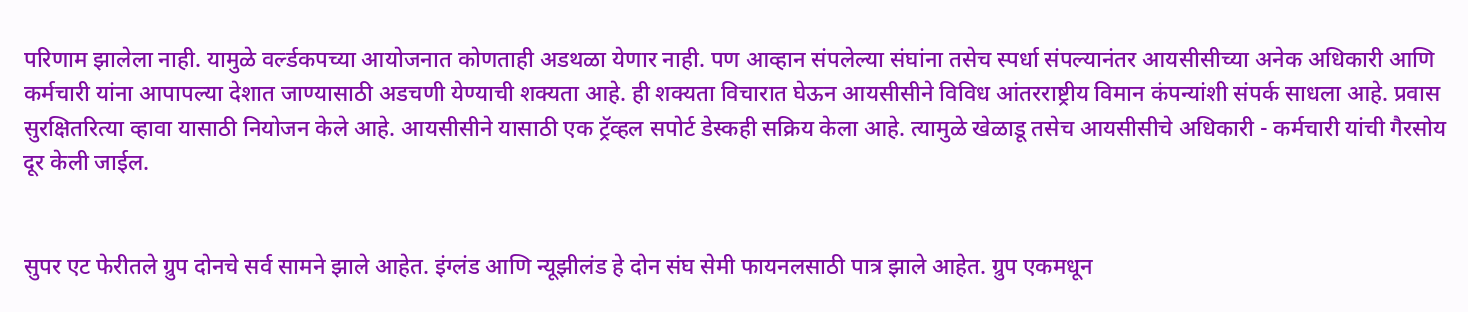परिणाम झालेला नाही. यामुळे वर्ल्डकपच्या आयोजनात कोणताही अडथळा येणार नाही. पण आव्हान संपलेल्या संघांना तसेच स्पर्धा संपल्यानंतर आयसीसीच्या अनेक अधिकारी आणि कर्मचारी यांना आपापल्या देशात जाण्यासाठी अडचणी येण्याची शक्यता आहे. ही शक्यता विचारात घेऊन आयसीसीने विविध आंतरराष्ट्रीय विमान कंपन्यांशी संपर्क साधला आहे. प्रवास सुरक्षितरित्या व्हावा यासाठी नियोजन केले आहे. आयसीसीने यासाठी एक ट्रॅव्हल सपोर्ट डेस्कही सक्रिय केला आहे. त्यामुळे खेळाडू तसेच आयसीसीचे अधिकारी - कर्मचारी यांची गैरसोय दूर केली जाईल.


सुपर एट फेरीतले ग्रुप दोनचे सर्व सामने झाले आहेत. इंग्लंड आणि न्यूझीलंड हे दोन संघ सेमी फायनलसाठी पात्र झाले आहेत. ग्रुप एकमधून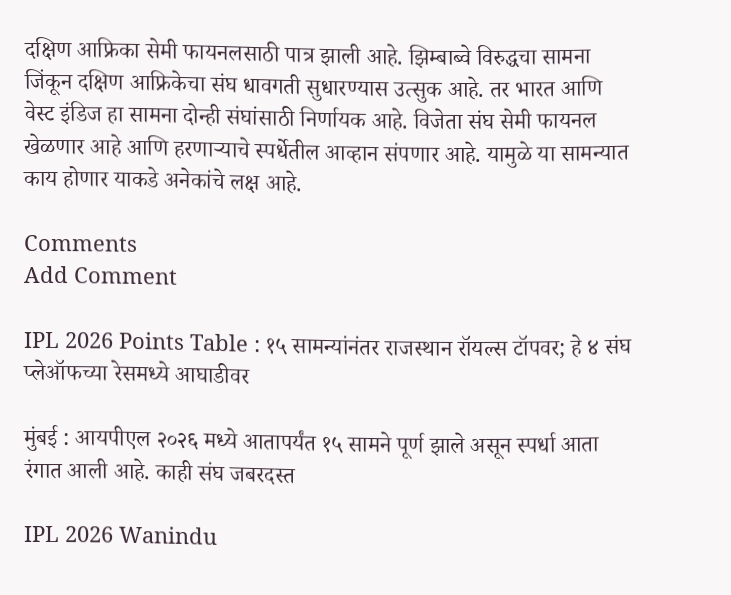दक्षिण आफ्रिका सेमी फायनलसाठी पात्र झाली आहे. झिम्बाब्वे विरुद्धचा सामना जिंकून दक्षिण आफ्रिकेचा संघ धावगती सुधारण्यास उत्सुक आहे. तर भारत आणि वेस्ट इंडिज हा सामना दोन्ही संघांसाठी निर्णायक आहे. विजेता संघ सेमी फायनल खेळणार आहे आणि हरणाऱ्याचे स्पर्धेतील आव्हान संपणार आहे. यामुळे या सामन्यात काय होणार याकडे अनेकांचे लक्ष आहे.

Comments
Add Comment

IPL 2026 Points Table : १५ सामन्यांनंतर राजस्थान रॉयल्स टॉपवर; हे ४ संघ प्लेऑफच्या रेसमध्ये आघाडीवर

मुंबई : आयपीएल २०२६ मध्ये आतापर्यंत १५ सामने पूर्ण झाले असून स्पर्धा आता रंगात आली आहे. काही संघ जबरदस्त

IPL 2026 Wanindu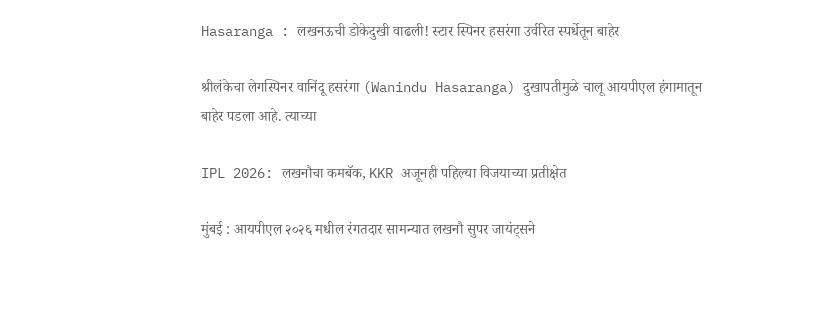Hasaranga : लखनऊची डोकेदुखी वाढली! स्टार स्पिनर हसरंगा उर्वरित स्पर्धेतून बाहेर

श्रीलंकेचा लेगस्पिनर वानिंदू हसरंगा (Wanindu Hasaranga) दुखापतीमुळे चालू आयपीएल हंगामातून बाहेर पडला आहे. त्याच्या

IPL 2026: लखनौचा कमबॅक, KKR अजूनही पहिल्या विजयाच्या प्रतीक्षेत

मुंबई : आयपीएल २०२६ मधील रंगतदार सामन्यात लखनौ सुपर जायंट्सने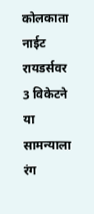कोलकाता नाईट रायडर्सवर 3 विकेटने या सामन्याला रंग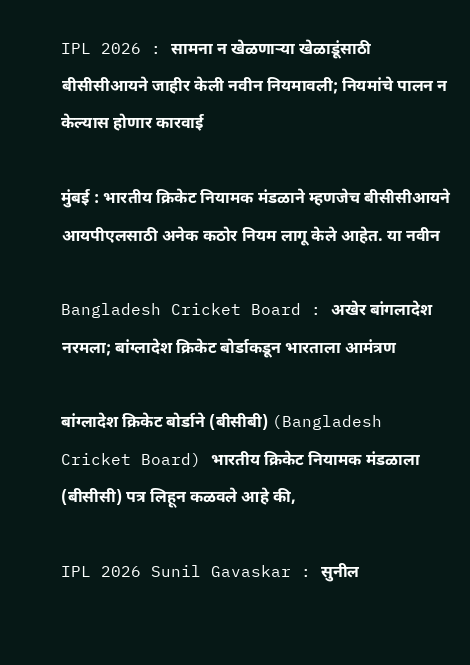IPL 2026 : सामना न खेळणाऱ्या खेळाडूंसाठी बीसीसीआयने जाहीर केली नवीन नियमावली; नियमांचे पालन न केल्यास होणार कारवाई

मुंबई : भारतीय क्रिकेट नियामक मंडळाने म्हणजेच बीसीसीआयने आयपीएलसाठी अनेक कठोर नियम लागू केले आहेत. या नवीन

Bangladesh Cricket Board : अखेर बांगलादेश नरमला; बांग्लादेश क्रिकेट बोर्डाकडून भारताला आमंत्रण

बांग्लादेश क्रिकेट बोर्डाने (बीसीबी) (Bangladesh Cricket Board) भारतीय क्रिकेट नियामक मंडळाला (बीसीसी) पत्र लिहून कळवले आहे की,

IPL 2026 Sunil Gavaskar : सुनील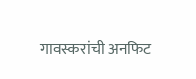गावस्करांची अनफिट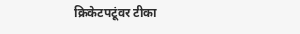क्रिकेटपटूंवर टीका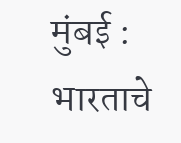मुंबई : भारताचे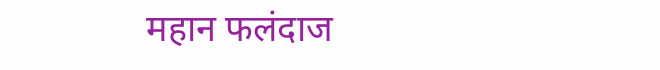महान फलंदाज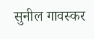सुनील गावस्कर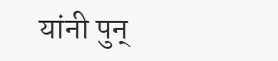यांनी पुन्